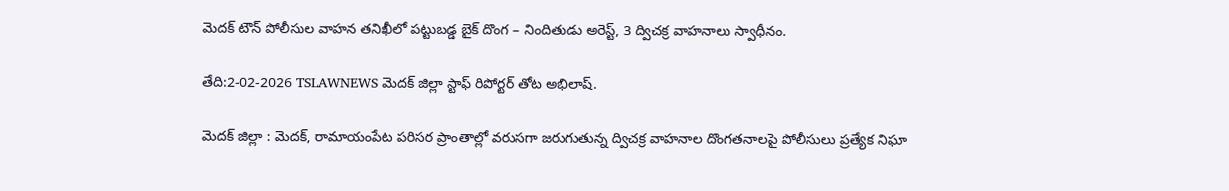మెదక్ టౌన్ పోలీసుల వాహన తనిఖీలో పట్టుబడ్డ బైక్ దొంగ – నిందితుడు అరెస్ట్, 3 ద్విచక్ర వాహనాలు స్వాధీనం.

తేది:2-02-2026 TSLAWNEWS మెదక్ జిల్లా స్టాఫ్ రిపోర్టర్ తోట అభిలాష్.

మెదక్ జిల్లా : మెదక్, రామాయంపేట పరిసర ప్రాంతాల్లో వరుసగా జరుగుతున్న ద్విచక్ర వాహనాల దొంగతనాలపై పోలీసులు ప్రత్యేక నిఘా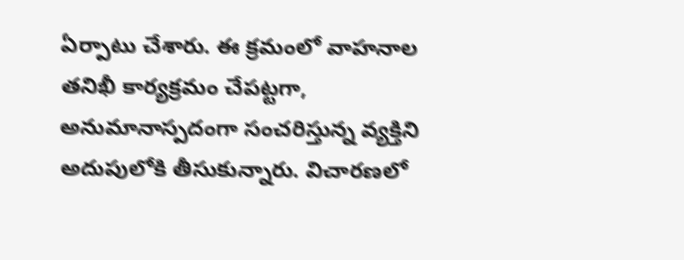ఏర్పాటు చేశారు. ఈ క్రమంలో వాహనాల తనిఖీ కార్యక్రమం చేపట్టగా, అనుమానాస్పదంగా సంచరిస్తున్న వ్యక్తిని అదుపులోకి తీసుకున్నారు. విచారణలో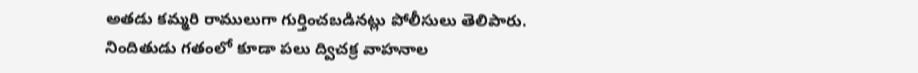అతడు కమ్మరి రాములుగా గుర్తించబడినట్లు పోలీసులు తెలిపారు.
నిందితుడు గతంలో కూడా పలు ద్విచక్ర వాహనాల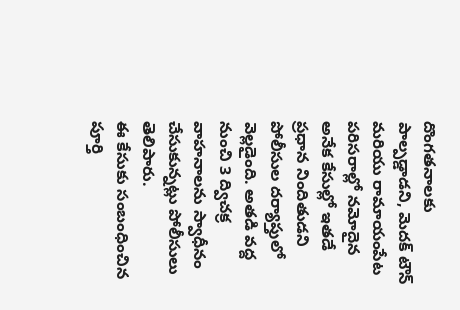దొంగతనాలకు పాల్పడ్డాడని, మెదక్ టౌన్ మరియు రామాయంపేట పరిసరాల్లో నమోదైన అనేక కేసుల్లో ఇతడే ప్రధాన నిందితుడని పోలీసుల దర్యాప్తులో వెల్లడైంది. అతడి వద్ద నుంచి 3 ద్విచక్ర వాహనాలను స్వాధీనం చేసుకున్నట్లు పోలీసులు తెలిపారు.
ఈ కేసుకు సంబంధించిన పూర్తి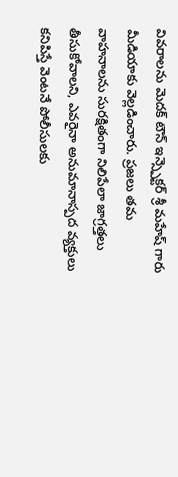వివరాలను మెదక్ టౌన్ ఇన్స్పెక్టర్ శ్రీ మహేష్ గారు మీడియాకు వెల్లడించారు. ప్రజలు తమ వాహనాలను సురక్షితంగా నిలిపేలా జాగ్రత్తలు తీసుకోవాలని, ఎవరైనా అనుమానాస్పద వ్యక్తులు కనిపిస్తే వెంటనే పోలీసులకు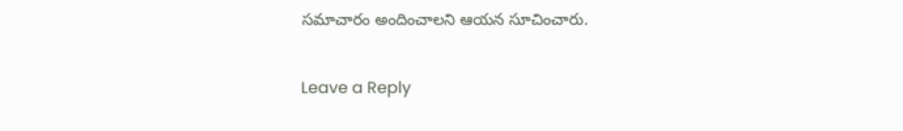సమాచారం అందించాలని ఆయన సూచించారు.

Leave a Reply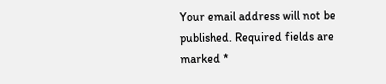Your email address will not be published. Required fields are marked *